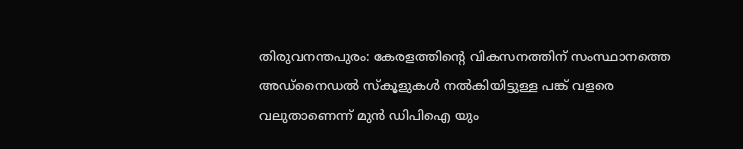തിരുവനന്തപുരം: കേരളത്തിന്റെ വികസനത്തിന് സംസ്ഥാനത്തെ അഡ്നൈഡൽ സ്കൂളുകൾ നൽകിയിട്ടുള്ള പങ്ക് വളരെ വലുതാണെന്ന് മുൻ ഡിപിഐ യും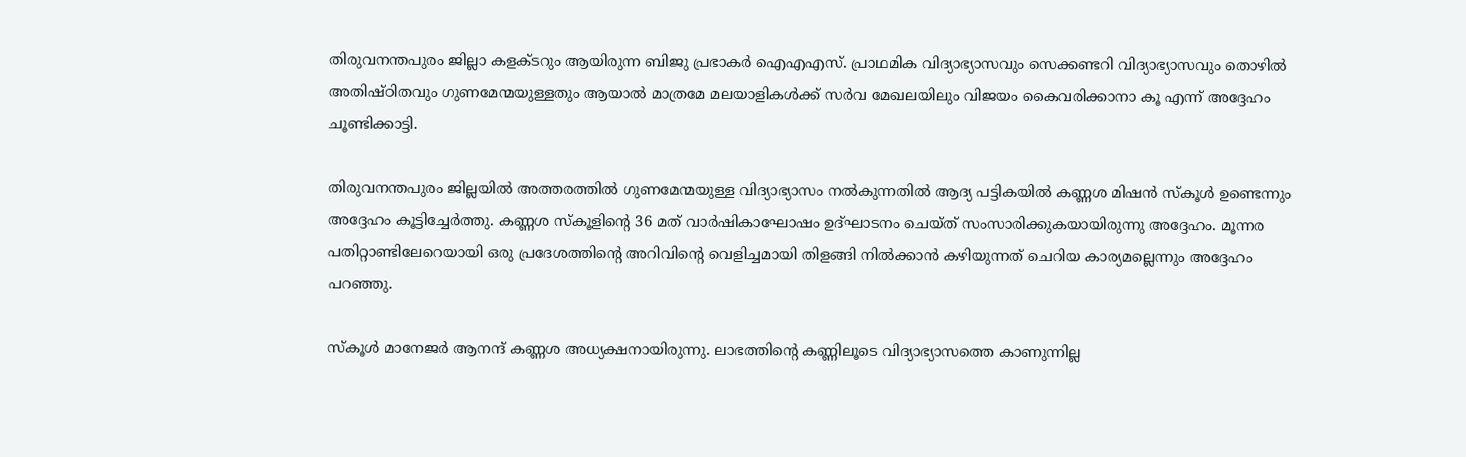തിരുവനന്തപുരം ജില്ലാ കളക്ടറും ആയിരുന്ന ബിജു പ്രഭാകർ ഐഎഎസ്. പ്രാഥമിക വിദ്യാഭ്യാസവും സെക്കണ്ടറി വിദ്യാഭ്യാസവും തൊഴിൽ അതിഷ്ഠിതവും ഗുണമേന്മയുള്ളതും ആയാൽ മാത്രമേ മലയാളികൾക്ക് സർവ മേഖലയിലും വിജയം കൈവരിക്കാനാ കൂ എന്ന് അദ്ദേഹം ചൂണ്ടിക്കാട്ടി.

തിരുവനന്തപുരം ജില്ലയിൽ അത്തരത്തിൽ ഗുണമേന്മയുള്ള വിദ്യാഭ്യാസം നൽകുന്നതിൽ ആദ്യ പട്ടികയിൽ കണ്ണശ മിഷൻ സ്കൂൾ ഉണ്ടെന്നും അദ്ദേഹം കൂട്ടിച്ചേർത്തു. കണ്ണശ സ്കൂളിന്റെ 36 മത് വാർഷികാഘോഷം ഉദ്ഘാടനം ചെയ്ത് സംസാരിക്കുകയായിരുന്നു അദ്ദേഹം. മൂന്നര പതിറ്റാണ്ടിലേറെയായി ഒരു പ്രദേശത്തിന്റെ അറിവിന്റെ വെളിച്ചമായി തിളങ്ങി നിൽക്കാൻ കഴിയുന്നത് ചെറിയ കാര്യമല്ലെന്നും അദ്ദേഹം പറഞ്ഞു.

സ്കൂൾ മാനേജർ ആനന്ദ് കണ്ണശ അധ്യക്ഷനായിരുന്നു. ലാഭത്തിന്റെ കണ്ണിലൂടെ വിദ്യാഭ്യാസത്തെ കാണുന്നില്ല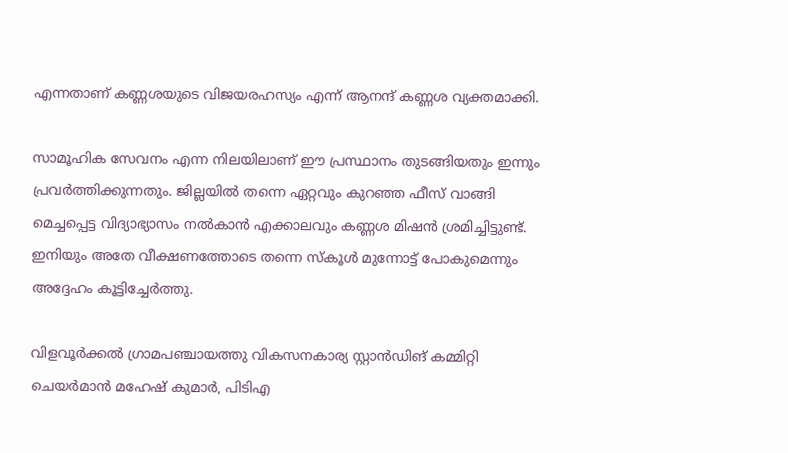എന്നതാണ് കണ്ണശയുടെ വിജയരഹസ്യം എന്ന് ആനന്ദ് കണ്ണശ വ്യക്തമാക്കി.

സാമൂഹിക സേവനം എന്ന നിലയിലാണ് ഈ പ്രസ്ഥാനം തുടങ്ങിയതും ഇന്നും പ്രവർത്തിക്കുന്നതും. ജില്ലയിൽ തന്നെ ഏറ്റവും കുറഞ്ഞ ഫീസ് വാങ്ങി മെച്ചപ്പെട്ട വിദ്യാഭ്യാസം നൽകാൻ എക്കാലവും കണ്ണശ മിഷൻ ശ്രമിച്ചിട്ടുണ്ട്. ഇനിയും അതേ വീക്ഷണത്തോടെ തന്നെ സ്കൂൾ മുന്നോട്ട് പോകുമെന്നും അദ്ദേഹം കൂട്ടിച്ചേർത്തു.

വിളവൂർക്കൽ ഗ്രാമപഞ്ചായത്തു വികസനകാര്യ സ്റ്റാൻഡിങ് കമ്മിറ്റി ചെയർമാൻ മഹേഷ് കുമാർ, പിടിഎ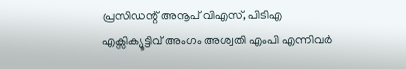പ്രസിഡന്റ് അനൂപ് വിഎസ്, പിടിഎ എക്സിക്യൂട്ടിവ് അംഗം അശ്വതി എംപി എന്നിവർ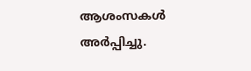ആശംസകൾ അർപ്പിച്ചു.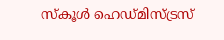സ്കൂൾ ഹെഡ്മിസ്ട്രസ്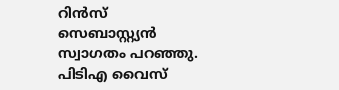റിൻസ് സെബാസ്റ്റ്യൻ സ്വാഗതം പറഞ്ഞു. പിടിഎ വൈസ്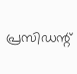പ്രസിഡന്റ്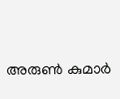അരുൺ കുമാർ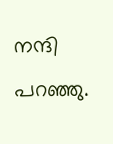നന്ദി പറഞ്ഞു.